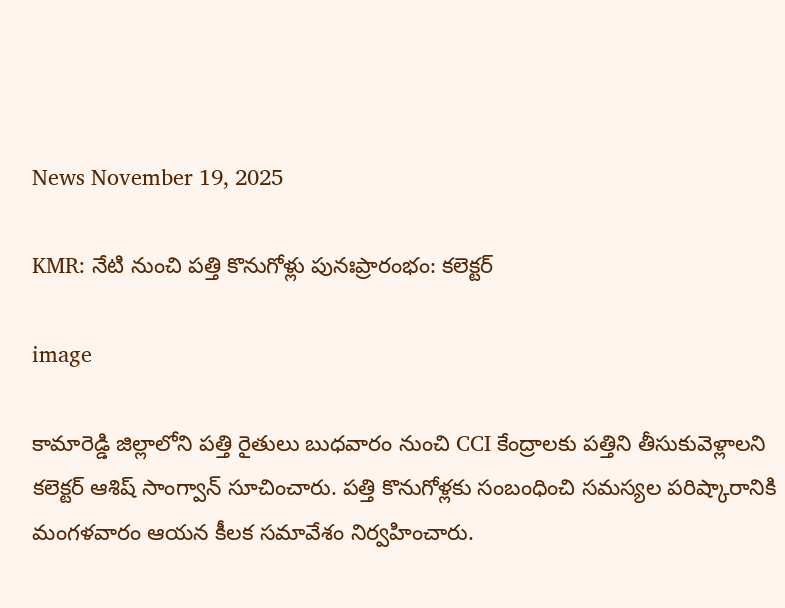News November 19, 2025

KMR: నేటి నుంచి పత్తి కొనుగోళ్లు పునఃప్రారంభం: కలెక్టర్

image

కామారెడ్డి జిల్లాలోని పత్తి రైతులు బుధవారం నుంచి CCI కేంద్రాలకు పత్తిని తీసుకువెళ్లాలని కలెక్టర్ ఆశిష్ సాంగ్వాన్ సూచించారు. పత్తి కొనుగోళ్లకు సంబంధించి సమస్యల పరిష్కారానికి మంగళవారం ఆయన కీలక సమావేశం నిర్వహించారు.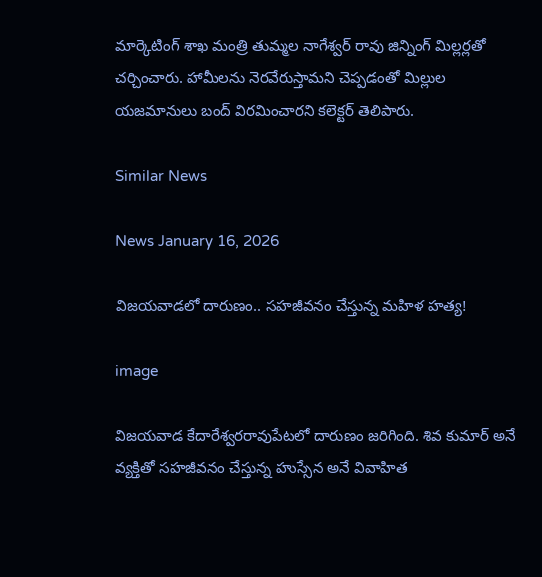మార్కెటింగ్ శాఖ మంత్రి తుమ్మల నాగేశ్వర్ రావు జిన్నింగ్ మిల్లర్లతో చర్చించారు. హామీలను నెరవేరుస్తామని చెప్పడంతో మిల్లుల యజమానులు బంద్ విరమించారని కలెక్టర్ తెలిపారు.

Similar News

News January 16, 2026

విజయవాడలో దారుణం.. సహజీవనం చేస్తున్న మహిళ హత్య!

image

విజయవాడ కేదారేశ్వరరావుపేటలో దారుణం జరిగింది. శివ కుమార్ అనే వ్యక్తితో సహజీవనం చేస్తున్న హుస్సేన అనే వివాహిత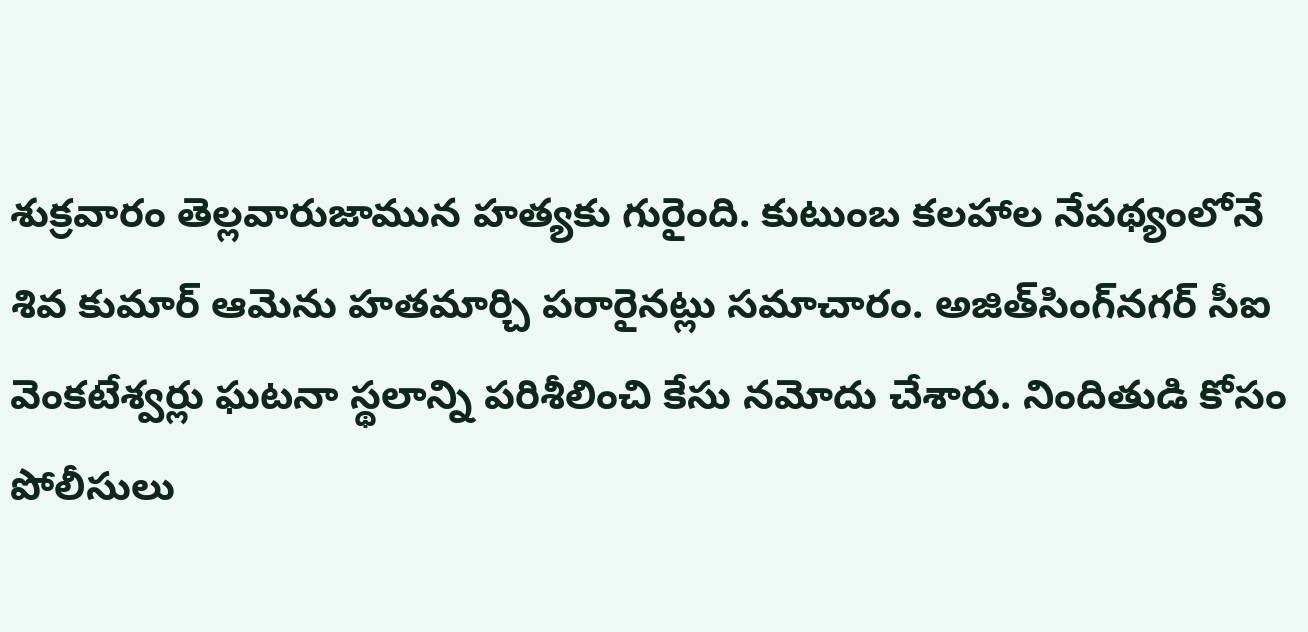శుక్రవారం తెల్లవారుజామున హత్యకు గురైంది. కుటుంబ కలహాల నేపథ్యంలోనే శివ కుమార్ ఆమెను హతమార్చి పరారైనట్లు సమాచారం. అజిత్‌సింగ్‌నగర్ సీఐ వెంకటేశ్వర్లు ఘటనా స్థలాన్ని పరిశీలించి కేసు నమోదు చేశారు. నిందితుడి కోసం పోలీసులు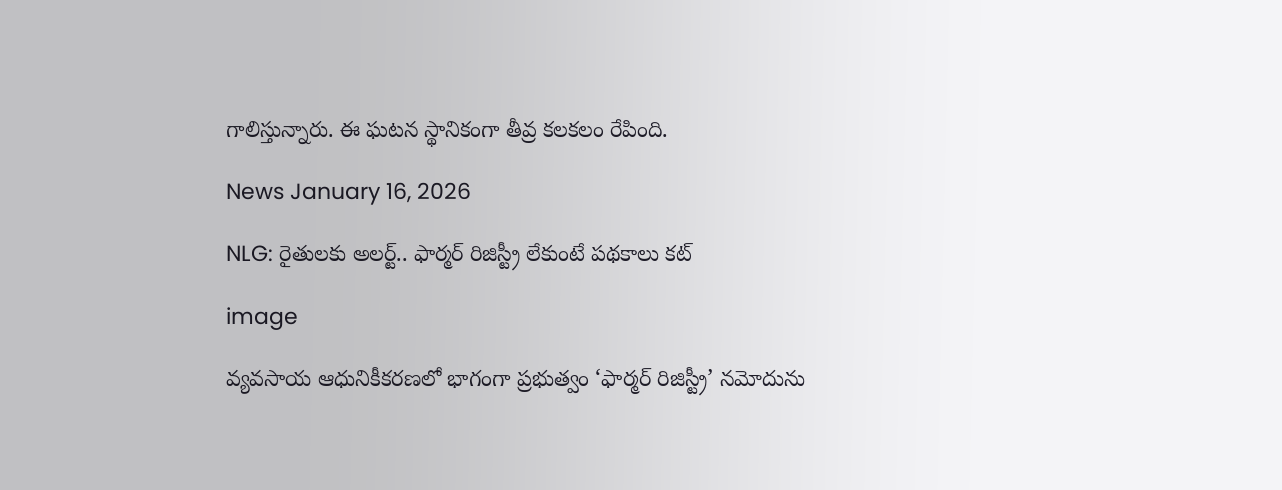గాలిస్తున్నారు. ఈ ఘటన స్థానికంగా తీవ్ర కలకలం రేపింది.

News January 16, 2026

NLG: రైతులకు అలర్ట్.. ఫార్మర్ రిజిస్ట్రీ లేకుంటే పథకాలు కట్

image

వ్యవసాయ ఆధునికీకరణలో భాగంగా ప్రభుత్వం ‘ఫార్మర్ రిజిస్ట్రీ’ నమోదును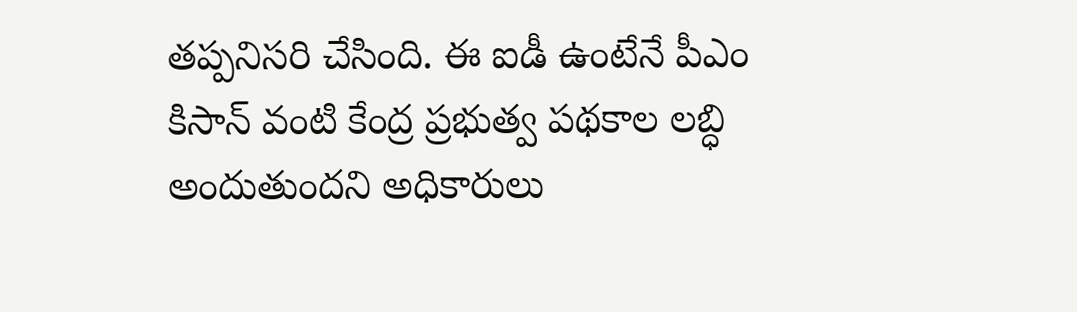తప్పనిసరి చేసింది. ఈ ఐడీ ఉంటేనే పీఎం కిసాన్ వంటి కేంద్ర ప్రభుత్వ పథకాల లబ్ధి అందుతుందని అధికారులు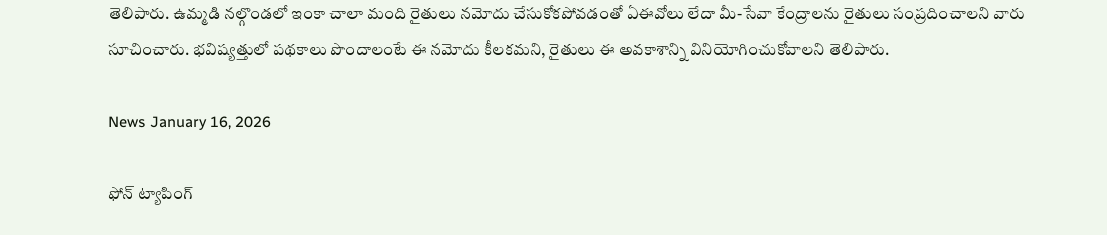తెలిపారు. ఉమ్మడి నల్గొండలో ఇంకా చాలా మంది రైతులు నమోదు చేసుకోకపోవడంతో ఏఈవోలు లేదా మీ-సేవా కేంద్రాలను రైతులు సంప్రదించాలని వారు సూచించారు. భవిష్యత్తులో పథకాలు పొందాలంటే ఈ నమోదు కీలకమని, రైతులు ఈ అవకాశాన్ని వినియోగించుకోవాలని తెలిపారు.

News January 16, 2026

ఫోన్ ట్యాపింగ్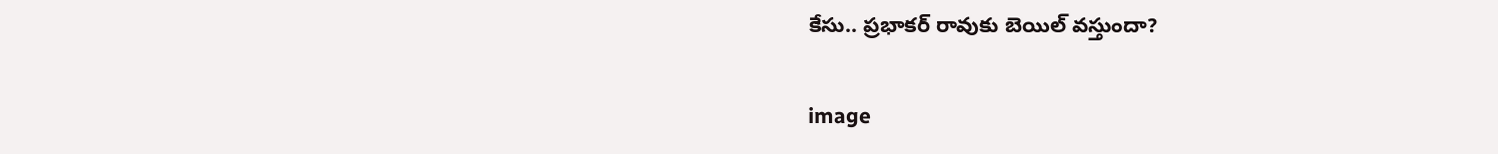కేసు.. ప్రభాకర్ రావుకు బెయిల్ వస్తుందా?

image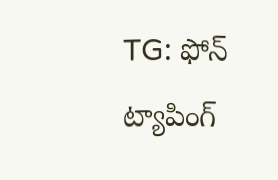TG: ఫోన్ ట్యాపింగ్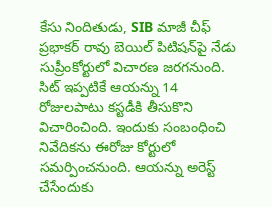కేసు నిందితుడు, SIB మాజీ చీఫ్ ప్రభాకర్ రావు బెయిల్ పిటిషన్‌పై నేడు సుప్రీంకోర్టులో విచారణ జరగనుంది. సిట్ ఇప్పటికే ఆయన్ను 14 రోజులపాటు కస్టడీకి తీసుకొని విచారించింది. ఇందుకు సంబంధించి నివేదికను ఈరోజు కోర్టులో సమర్పించనుంది. ఆయన్ను అరెస్ట్‌ చేసేందుకు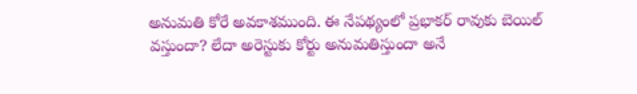అనుమతి కోరే అవకాశముంది. ఈ నేపథ్యంలో ప్రభాకర్ రావుకు బెయిల్ వస్తుందా? లేదా అరెస్టుకు కోర్టు అనుమతిస్తుందా అనే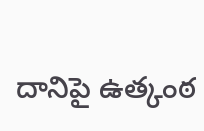దానిపై ఉత్కంఠ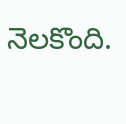నెలకొంది.